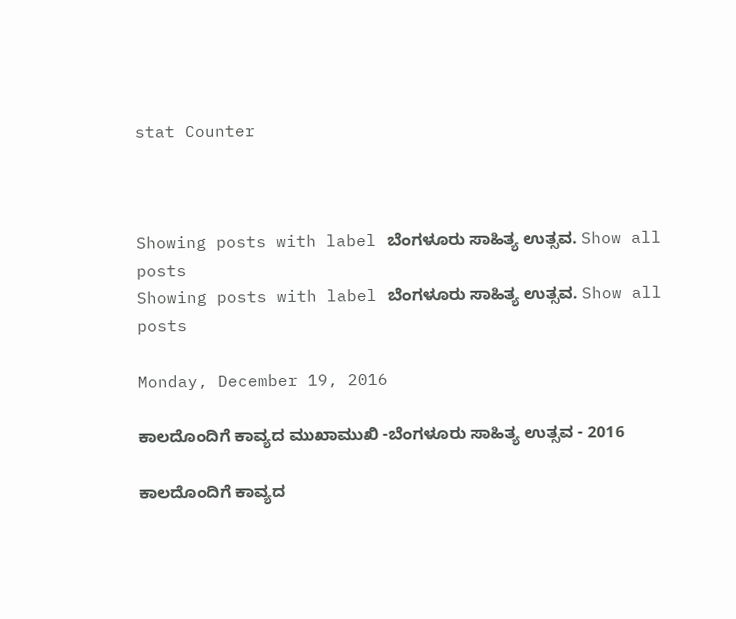stat Counter



Showing posts with label ಬೆಂಗಳೂರು ಸಾಹಿತ್ಯ ಉತ್ಸವ. Show all posts
Showing posts with label ಬೆಂಗಳೂರು ಸಾಹಿತ್ಯ ಉತ್ಸವ. Show all posts

Monday, December 19, 2016

ಕಾಲದೊಂದಿಗೆ ಕಾವ್ಯದ ಮುಖಾಮುಖಿ -ಬೆಂಗಳೂರು ಸಾಹಿತ್ಯ ಉತ್ಸವ - 2016

ಕಾಲದೊಂದಿಗೆ ಕಾವ್ಯದ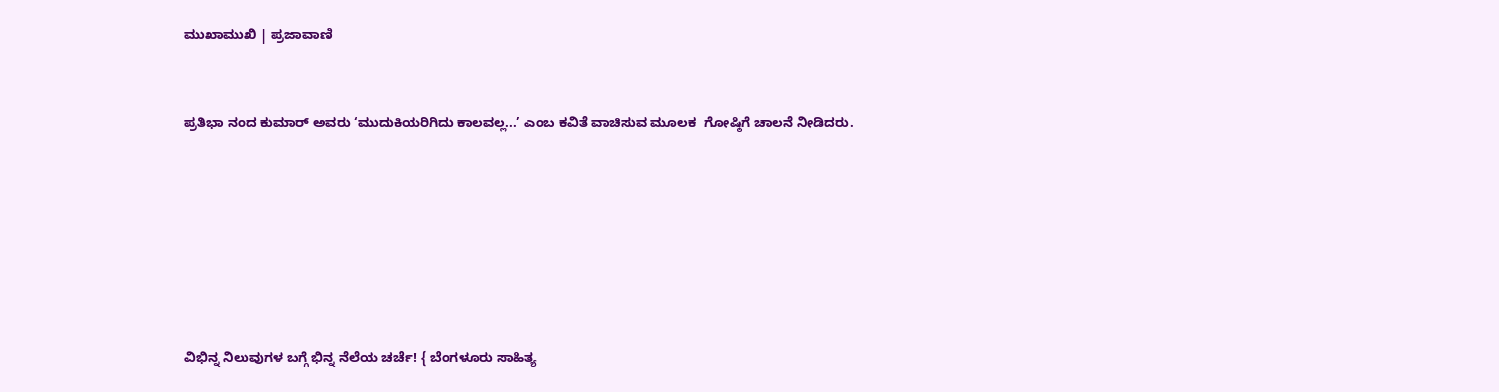ಮುಖಾಮುಖಿ | ಪ್ರಜಾವಾಣಿ


ಪ್ರತಿಭಾ ನಂದ ಕುಮಾರ್‌ ಅವರು ‘ಮುದುಕಿಯರಿಗಿದು ಕಾಲವಲ್ಲ...’ ಎಂಬ ಕವಿತೆ ವಾಚಿಸುವ ಮೂಲಕ  ಗೋಷ್ಠಿಗೆ ಚಾಲನೆ ನೀಡಿದರು.







ವಿಭಿನ್ನ ನಿಲುವುಗಳ ಬಗ್ಗೆ ಭಿನ್ನ ನೆಲೆಯ ಚರ್ಚೆ! { ಬೆಂಗಳೂರು ಸಾಹಿತ್ಯ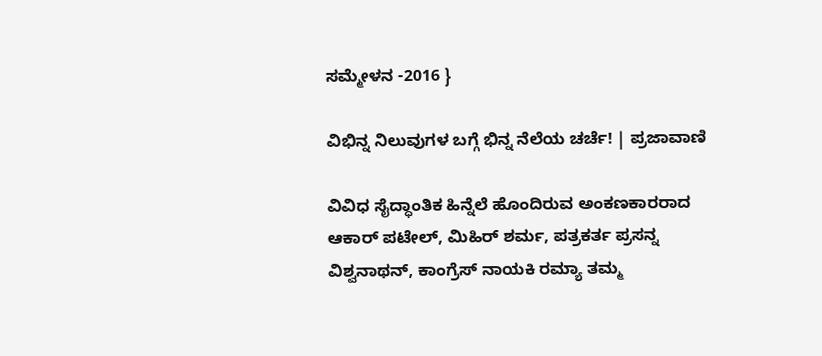ಸಮ್ಮೇಳನ -2016 }

ವಿಭಿನ್ನ ನಿಲುವುಗಳ ಬಗ್ಗೆ ಭಿನ್ನ ನೆಲೆಯ ಚರ್ಚೆ! | ಪ್ರಜಾವಾಣಿ

ವಿವಿಧ ಸೈದ್ಧಾಂತಿಕ ಹಿನ್ನೆಲೆ ಹೊಂದಿರುವ ಅಂಕಣಕಾರರಾದ ಆಕಾರ್ ಪಟೇಲ್, ಮಿಹಿರ್ ಶರ್ಮ, ಪತ್ರಕರ್ತ ಪ್ರಸನ್ನ ವಿಶ್ವನಾಥನ್, ಕಾಂಗ್ರೆಸ್ ನಾಯಕಿ ರಮ್ಯಾ ತಮ್ಮ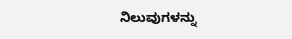ನಿಲುವುಗಳನ್ನು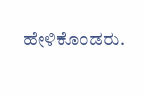ಹೇಳಿಕೊಂಡರು.